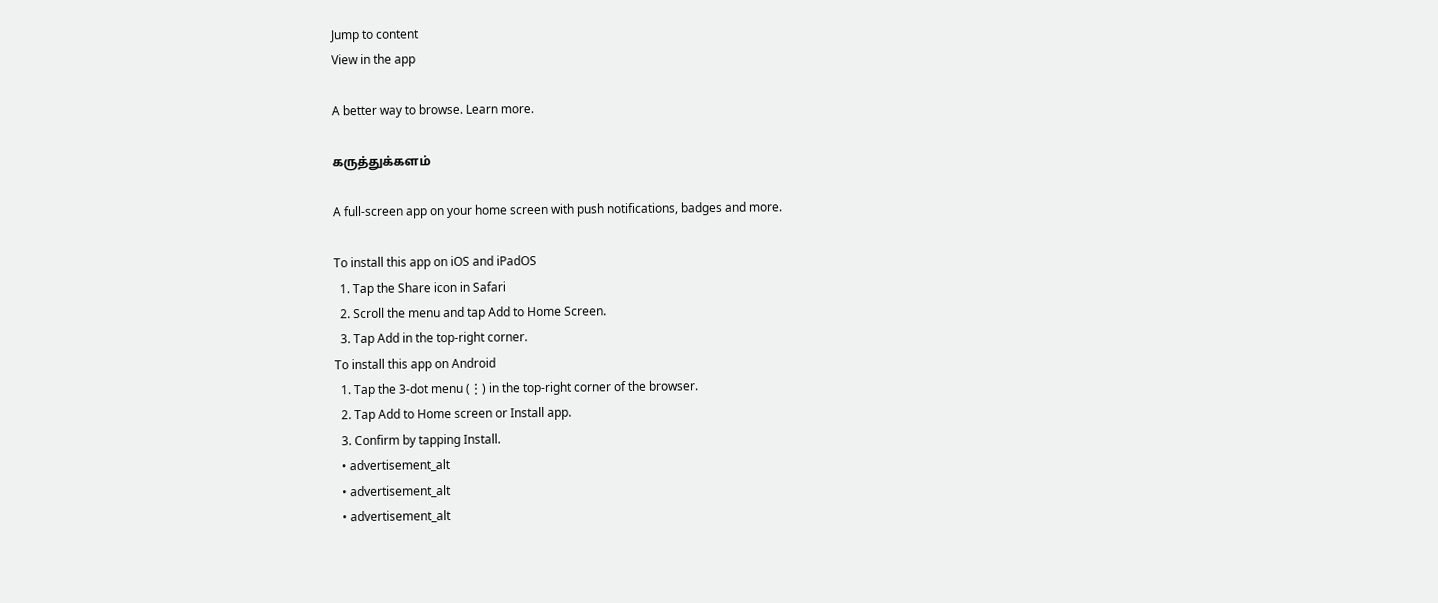Jump to content
View in the app

A better way to browse. Learn more.

கருத்துக்களம்

A full-screen app on your home screen with push notifications, badges and more.

To install this app on iOS and iPadOS
  1. Tap the Share icon in Safari
  2. Scroll the menu and tap Add to Home Screen.
  3. Tap Add in the top-right corner.
To install this app on Android
  1. Tap the 3-dot menu (⋮) in the top-right corner of the browser.
  2. Tap Add to Home screen or Install app.
  3. Confirm by tapping Install.
  • advertisement_alt
  • advertisement_alt
  • advertisement_alt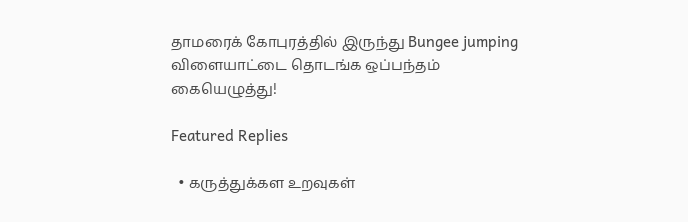தாமரைக் கோபுரத்தில் இருந்து Bungee jumping விளையாட்டை தொடங்க ஒப்பந்தம் கையெழுத்து!

Featured Replies

  • கருத்துக்கள உறவுகள்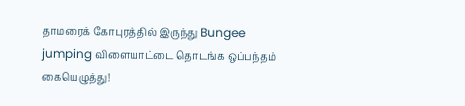தாமரைக் கோபுரத்தில் இருந்து Bungee jumping விளையாட்டை தொடங்க ஒப்பந்தம் கையெழுத்து!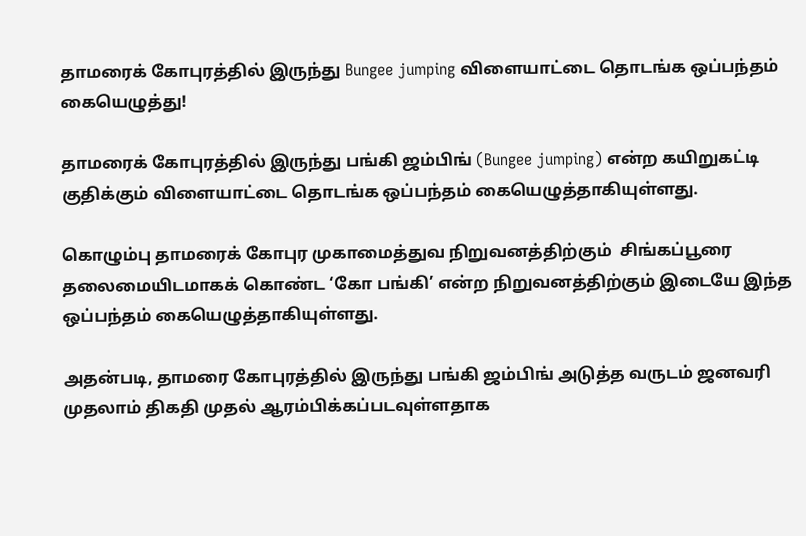தாமரைக் கோபுரத்தில் இருந்து Bungee jumping விளையாட்டை தொடங்க ஒப்பந்தம் கையெழுத்து!

தாமரைக் கோபுரத்தில் இருந்து பங்கி ஜம்பிங் (Bungee jumping) என்ற கயிறுகட்டி குதிக்கும் விளையாட்டை தொடங்க ஒப்பந்தம் கையெழுத்தாகியுள்ளது.

கொழும்பு தாமரைக் கோபுர முகாமைத்துவ நிறுவனத்திற்கும்  சிங்கப்பூரை தலைமையிடமாகக் கொண்ட ‘கோ பங்கி’ என்ற நிறுவனத்திற்கும் இடையே இந்த ஒப்பந்தம் கையெழுத்தாகியுள்ளது.

அதன்படி, தாமரை கோபுரத்தில் இருந்து பங்கி ஜம்பிங் அடுத்த வருடம் ஜனவரி முதலாம் திகதி முதல் ஆரம்பிக்கப்படவுள்ளதாக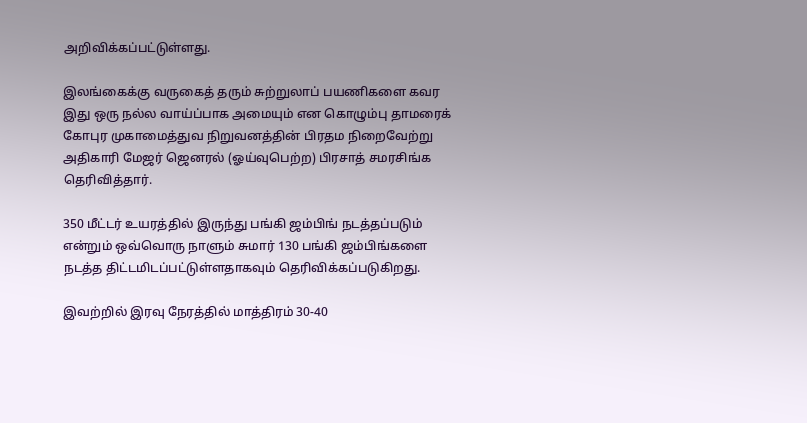அறிவிக்கப்பட்டுள்ளது.

இலங்கைக்கு வருகைத் தரும் சுற்றுலாப் பயணிகளை கவர இது ஒரு நல்ல வாய்ப்பாக அமையும் என கொழும்பு தாமரைக் கோபுர முகாமைத்துவ நிறுவனத்தின் பிரதம நிறைவேற்று அதிகாரி மேஜர் ஜெனரல் (ஓய்வுபெற்ற) பிரசாத் சமரசிங்க தெரிவித்தார்.

350 மீட்டர் உயரத்தில் இருந்து பங்கி ஜம்பிங் நடத்தப்படும் என்றும் ஒவ்வொரு நாளும் சுமார் 130 பங்கி ஜம்பிங்களை நடத்த திட்டமிடப்பட்டுள்ளதாகவும் தெரிவிக்கப்படுகிறது.

இவற்றில் இரவு நேரத்தில் மாத்திரம் 30-40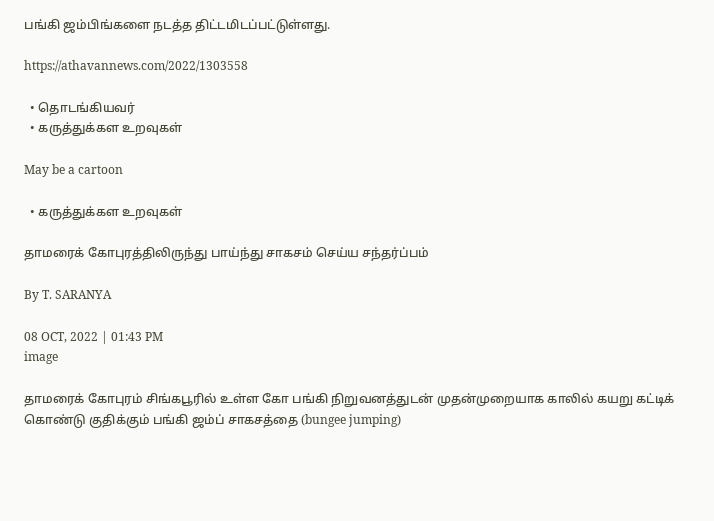பங்கி ஜம்பிங்களை நடத்த திட்டமிடப்பட்டுள்ளது.

https://athavannews.com/2022/1303558

  • தொடங்கியவர்
  • கருத்துக்கள உறவுகள்

May be a cartoon

  • கருத்துக்கள உறவுகள்

தாமரைக் கோபுரத்திலிருந்து பாய்ந்து சாகசம் செய்ய சந்தர்ப்பம்

By T. SARANYA

08 OCT, 2022 | 01:43 PM
image

தாமரைக் கோபுரம் சிங்கபூரில் உள்ள கோ பங்கி நிறுவனத்துடன் முதன்முறையாக காலில் கயறு கட்டிக் கொண்டு குதிக்கும் பங்கி ஜம்ப் சாகசத்தை (bungee jumping)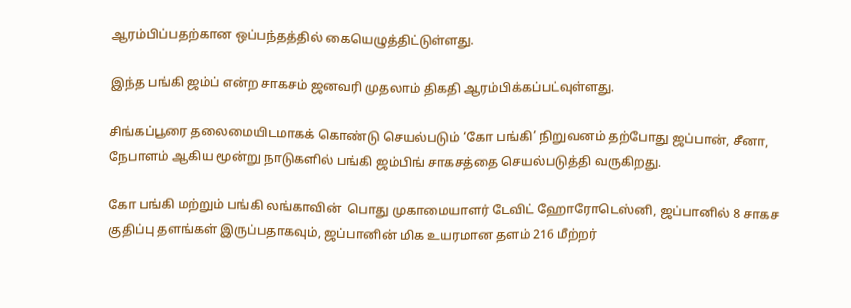ஆரம்பிப்பதற்கான ஒப்பந்தத்தில் கையெழுத்திட்டுள்ளது.

இந்த பங்கி ஜம்ப் என்ற சாகசம் ஜனவரி முதலாம் திகதி ஆரம்பிக்கப்பட்வுள்ளது.

சிங்கப்பூரை தலைமையிடமாகக் கொண்டு செயல்படும் ‘கோ பங்கி’ நிறுவனம் தற்போது ஜப்பான், சீனா, நேபாளம் ஆகிய மூன்று நாடுகளில் பங்கி ஜம்பிங் சாகசத்தை செயல்படுத்தி வருகிறது.

கோ பங்கி மற்றும் பங்கி லங்காவின்  பொது முகாமையாளர் டேவிட் ஹோரோடெஸ்னி, ஜப்பானில் 8 சாகச குதிப்பு தளங்கள் இருப்பதாகவும், ஜப்பானின் மிக உயரமான தளம் 216 மீற்றர்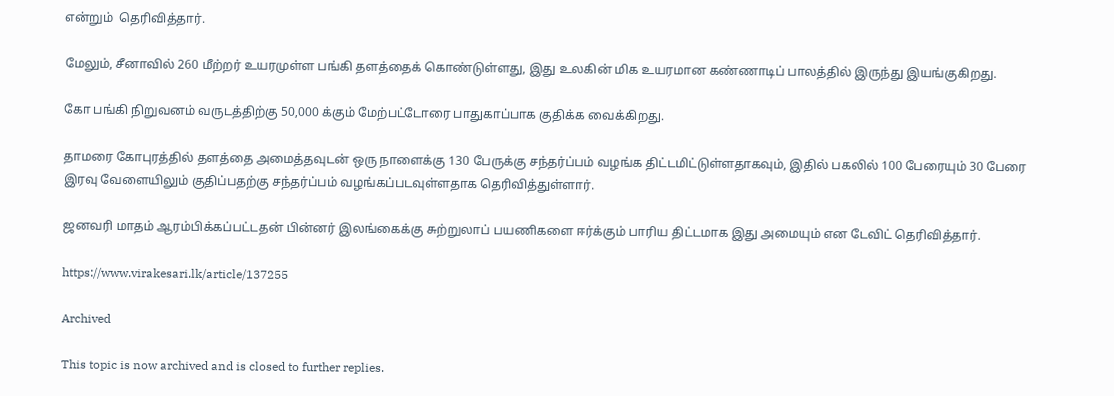என்றும்  தெரிவித்தார்.

மேலும், சீனாவில் 260 மீற்றர் உயரமுள்ள பங்கி தளத்தைக் கொண்டுள்ளது, இது உலகின் மிக உயரமான கண்ணாடிப் பாலத்தில் இருந்து இயங்குகிறது.

கோ பங்கி நிறுவனம் வருடத்திற்கு 50,000 க்கும் மேற்பட்டோரை பாதுகாப்பாக குதிக்க வைக்கிறது.

தாமரை கோபுரத்தில் தளத்தை அமைத்தவுடன் ஒரு நாளைக்கு 130 பேருக்கு சந்தர்ப்பம் வழங்க திட்டமிட்டுள்ளதாகவும், இதில் பகலில் 100 பேரையும் 30 பேரை  இரவு வேளையிலும் குதிப்பதற்கு சந்தர்ப்பம் வழங்கப்படவுள்ளதாக தெரிவித்துள்ளார்.

ஜனவரி மாதம் ஆரம்பிக்கப்பட்டதன் பின்னர் இலங்கைக்கு சுற்றுலாப் பயணிகளை ஈர்க்கும் பாரிய திட்டமாக இது அமையும் என டேவிட் தெரிவித்தார்.

https://www.virakesari.lk/article/137255

Archived

This topic is now archived and is closed to further replies.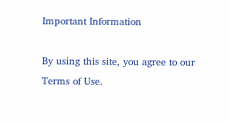Important Information

By using this site, you agree to our Terms of Use.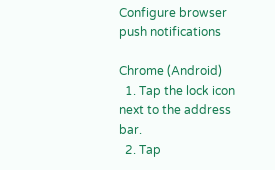Configure browser push notifications

Chrome (Android)
  1. Tap the lock icon next to the address bar.
  2. Tap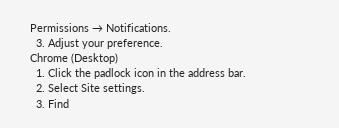Permissions → Notifications.
  3. Adjust your preference.
Chrome (Desktop)
  1. Click the padlock icon in the address bar.
  2. Select Site settings.
  3. Find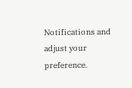Notifications and adjust your preference.